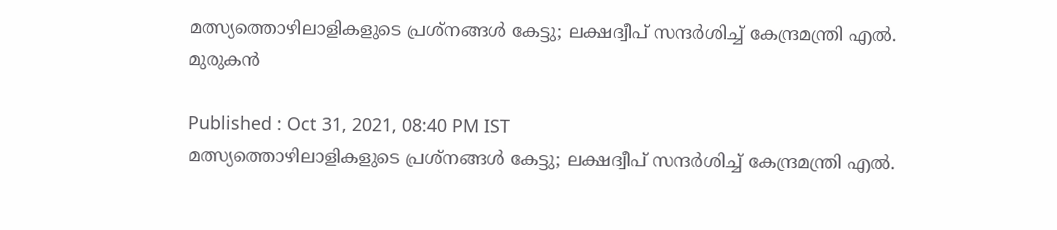മത്സ്യത്തൊഴിലാളികളുടെ പ്രശ്‌നങ്ങള്‍ കേട്ടു; ലക്ഷദ്വീപ് സന്ദര്‍ശിച്ച് കേന്ദ്രമന്ത്രി എല്‍. മുരുകന്‍

Published : Oct 31, 2021, 08:40 PM IST
മത്സ്യത്തൊഴിലാളികളുടെ പ്രശ്‌നങ്ങള്‍ കേട്ടു; ലക്ഷദ്വീപ് സന്ദര്‍ശിച്ച് കേന്ദ്രമന്ത്രി എല്‍.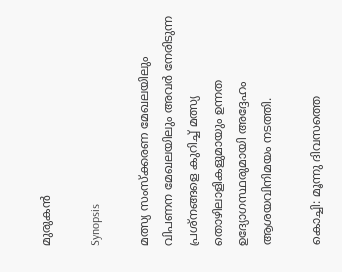മുരുകന്‍

Synopsis

മത്സ്യ സംസ്‌ക്കരണ മേഖലയിലും വിപണന മേഖലയിലും അവര്‍ നേരിടുന്ന പ്രശ്നങ്ങളെ കുറിച്ച് മത്സ്യ തൊഴിലാളികളുമായും ഉന്നത ഉദ്യോഗസ്ഥരുമായി അദ്ദേഹം ആശയവിനിമയം നടത്തി.

കൊച്ചി: മൂന്നു ദിവസത്തെ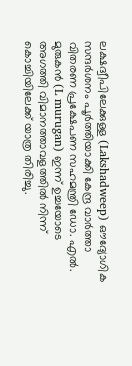ലക്ഷദ്വീപിലേക്കുള്ള (Lakshadweep) ഔദ്യോഗിക സന്ദര്‍ശനം പൂര്‍ത്തിയാക്കി കേന്ദ്ര വാര്‍ത്താ വിതരണ പ്രക്ഷേപണ സഹമന്ത്രി ഡോ. എല്‍. മുരുകന്‍ (L murugan) ഇന്ന് ഉച്ചയോടെ അഗത്തി വിമാനത്താവളത്തില്‍ നിന്ന് കൊച്ചിയിലേക്ക് യാത്ര തിരിച്ചു.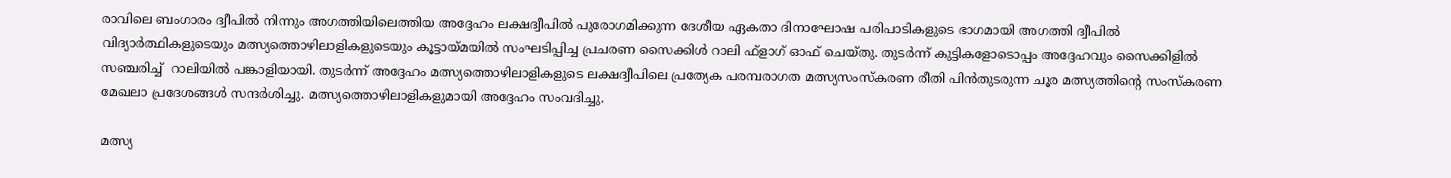രാവിലെ ബംഗാരം ദ്വീപില്‍ നിന്നും അഗത്തിയിലെത്തിയ അദ്ദേഹം ലക്ഷദ്വീപില്‍ പുരോഗമിക്കുന്ന ദേശീയ ഏകതാ ദിനാഘോഷ പരിപാടികളുടെ ഭാഗമായി അഗത്തി ദ്വീപില്‍ വിദ്യാര്‍ത്ഥികളുടെയും മത്സ്യത്തൊഴിലാളികളുടെയും കൂട്ടായ്മയില്‍ സംഘടിപ്പിച്ച പ്രചരണ സൈക്കിള്‍ റാലി ഫ്ളാഗ് ഓഫ് ചെയ്തു. തുടര്‍ന്ന് കുട്ടികളോടൊപ്പം അദ്ദേഹവും സൈക്കിളില്‍ സഞ്ചരിച്ച്  റാലിയില്‍ പങ്കാളിയായി. തുടര്‍ന്ന് അദ്ദേഹം മത്സ്യത്തൊഴിലാളികളുടെ ലക്ഷദ്വീപിലെ പ്രത്യേക പരമ്പരാഗത മത്സ്യസംസ്‌കരണ രീതി പിന്‍തുടരുന്ന ചൂര മത്സ്യത്തിന്റെ സംസ്‌കരണ മേഖലാ പ്രദേശങ്ങള്‍ സന്ദര്‍ശിച്ചു. മത്സ്യത്തൊഴിലാളികളുമായി അദ്ദേഹം സംവദിച്ചു.

മത്സ്യ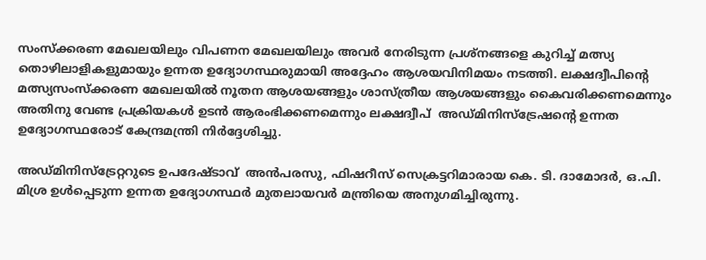സംസ്‌ക്കരണ മേഖലയിലും വിപണന മേഖലയിലും അവര്‍ നേരിടുന്ന പ്രശ്നങ്ങളെ കുറിച്ച് മത്സ്യ തൊഴിലാളികളുമായും ഉന്നത ഉദ്യോഗസ്ഥരുമായി അദ്ദേഹം ആശയവിനിമയം നടത്തി. ലക്ഷദ്വീപിന്റെ മത്സ്യസംസ്‌ക്കരണ മേഖലയില്‍ നൂതന ആശയങ്ങളും ശാസ്ത്രീയ ആശയങ്ങളും കൈവരിക്കണമെന്നും അതിനു വേണ്ട പ്രക്രിയകള്‍ ഉടന്‍ ആരംഭിക്കണമെന്നും ലക്ഷദ്വീപ്  അഡ്മിനിസ്ട്രേഷന്റെ ഉന്നത ഉദ്യോഗസ്ഥരോട് കേന്ദ്രമന്ത്രി നിര്‍ദ്ദേശിച്ചു.

അഡ്മിനിസ്ട്രേറ്ററുടെ ഉപദേഷ്ടാവ്  അന്‍പരസു, ഫിഷറീസ് സെക്രട്ടറിമാരായ കെ. ടി. ദാമോദര്‍, ഒ.പി. മിശ്ര ഉള്‍പ്പെടുന്ന ഉന്നത ഉദ്യോഗസ്ഥര്‍ മുതലായവര്‍ മന്ത്രിയെ അനുഗമിച്ചിരുന്നു.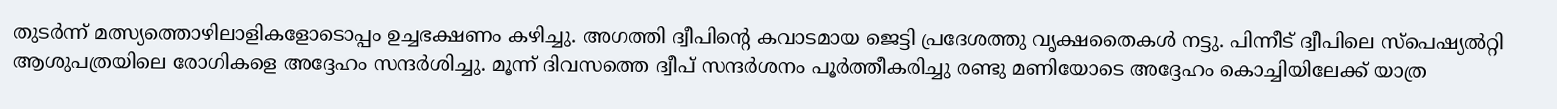തുടര്‍ന്ന് മത്സ്യത്തൊഴിലാളികളോടൊപ്പം ഉച്ചഭക്ഷണം കഴിച്ചു. അഗത്തി ദ്വീപിന്റെ കവാടമായ ജെട്ടി പ്രദേശത്തു വൃക്ഷതൈകള്‍ നട്ടു. പിന്നീട് ദ്വീപിലെ സ്‌പെഷ്യല്‍റ്റി ആശുപത്രയിലെ രോഗികളെ അദ്ദേഹം സന്ദര്‍ശിച്ചു. മൂന്ന് ദിവസത്തെ ദ്വീപ് സന്ദര്‍ശനം പൂര്‍ത്തീകരിച്ചു രണ്ടു മണിയോടെ അദ്ദേഹം കൊച്ചിയിലേക്ക് യാത്ര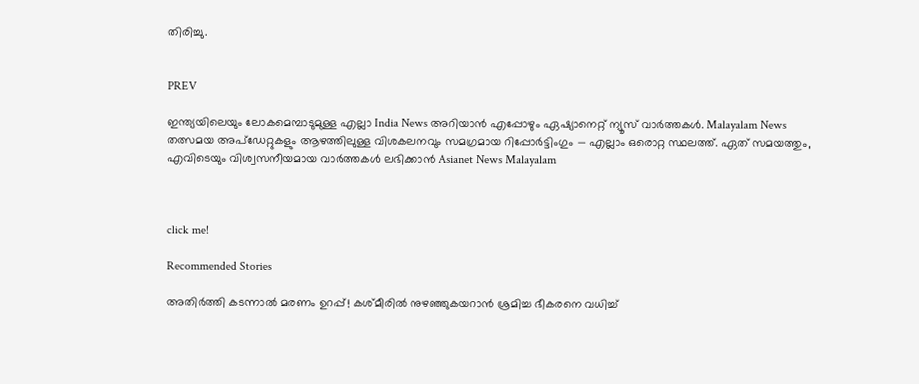തിരിച്ചു.


PREV

ഇന്ത്യയിലെയും ലോകമെമ്പാടുമുള്ള എല്ലാ India News അറിയാൻ എപ്പോഴും ഏഷ്യാനെറ്റ് ന്യൂസ് വാർത്തകൾ. Malayalam News   തത്സമയ അപ്‌ഡേറ്റുകളും ആഴത്തിലുള്ള വിശകലനവും സമഗ്രമായ റിപ്പോർട്ടിംഗും — എല്ലാം ഒരൊറ്റ സ്ഥലത്ത്. ഏത് സമയത്തും, എവിടെയും വിശ്വസനീയമായ വാർത്തകൾ ലഭിക്കാൻ Asianet News Malayalam



click me!

Recommended Stories

അതിർത്തി കടന്നാൽ മരണം ഉറപ്പ്! കശ്മീരിൽ നുഴഞ്ഞുകയറാൻ ശ്രമിച്ച ഭീകരനെ വധിച്ച്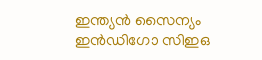ഇന്ത്യൻ സൈന്യം
ഇൻഡിഗോ സിഇഒ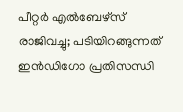പീറ്റർ എൽബേഴ്സ് രാജിവച്ചു; പടിയിറങ്ങുന്നത് ഇൻഡിഗോ പ്രതിസന്ധി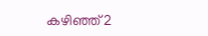കഴിഞ്ഞ് 2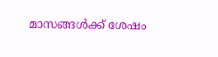മാസങ്ങൾക്ക് ശേഷം